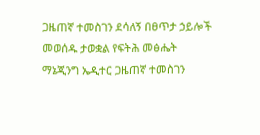ጋዜጠኛ ተመስገን ደሳለኝ በፀጥታ ኃይሎች መወሰዱ ታወቋል የፍትሕ መፅሔት ማኔጂንግ ኤዲተር ጋዜጠኛ ተመስገን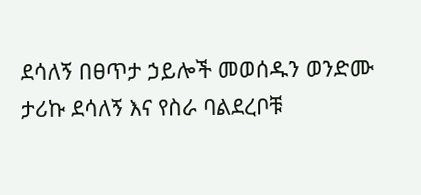ደሳለኝ በፀጥታ ኃይሎች መወሰዱን ወንድሙ ታሪኩ ደሳለኝ እና የስራ ባልደረቦቹ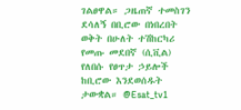ገልፀዋል። ጋዜጠኛ ተመስገን ደሳለኝ በቢሮው በነበረበት ወቅት በሁለት ተሽከርካሪ የመጡ መደበኛ (ሲቪል) የለበሱ የፀጥታ ኃይሎች ከቢሮው እንደወሰዱት ታውቋል። @Esat_tv1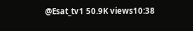@Esat_tv1 50.9K views10:38